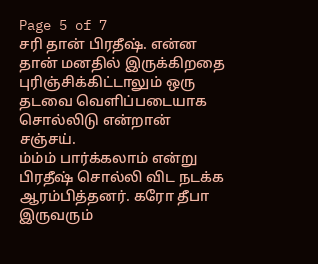Page 5 of 7
சரி தான் பிரதீஷ். என்ன தான் மனதில் இருக்கிறதை புரிஞ்சிக்கிட்டாலும் ஒரு தடவை வெளிப்படையாக சொல்லிடு என்றான் சஞ்சய்.
ம்ம்ம் பார்க்கலாம் என்று பிரதீஷ் சொல்லி விட நடக்க ஆரம்பித்தனர். கரோ தீபா இருவரும்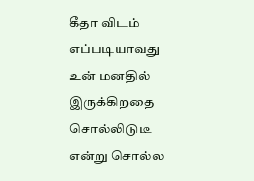கீதா விடம் எப்படியாவது உன் மனதில் இருக்கிறதை சொல்லிடுடீ என்று சொல்ல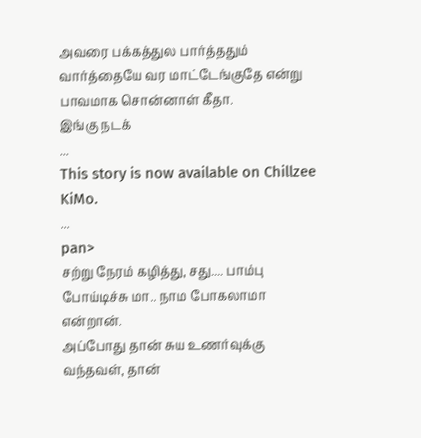அவரை பக்கத்துல பார்த்ததும் வார்த்தையே வர மாட்டேங்குதே என்று பாவமாக சொன்னாள் கீதா.
இங்கு நடக்
...
This story is now available on Chillzee KiMo.
...
pan>
சற்று நேரம் கழித்து, சது.... பாம்பு போய்டிச்சு மா.. நாம போகலாமா என்றான்.
அப்போது தான் சுய உணர்வுக்கு வந்தவள், தான்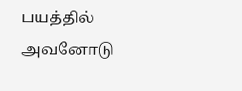பயத்தில் அவனோடு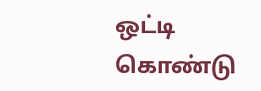ஒட்டி கொண்டு